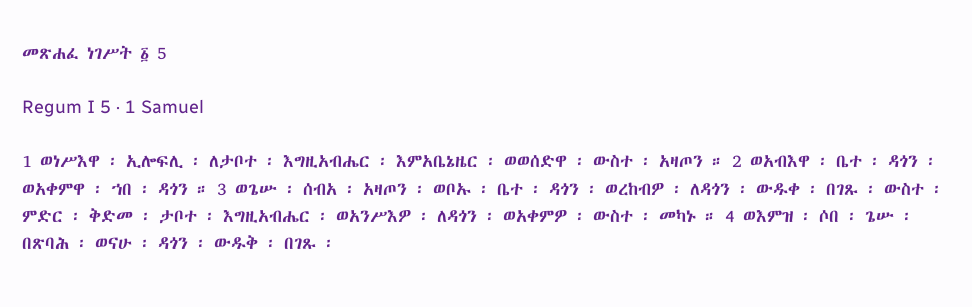መጽሐፈ ነገሥት ፩ 5

Regum I 5 · 1 Samuel

1 ወነሥእዋ ፡ ኢሎፍሊ ፡ ለታቦተ ፡ እግዚአብሔር ፡ እምአቤኔዜር ፡ ወወሰድዋ ፡ ውስተ ፡ አዛጦን ። 2 ወአብእዋ ፡ ቤተ ፡ ዳጎን ፡ ወአቀምዋ ፡ ኀበ ፡ ዳጎን ። 3 ወጌሡ ፡ ሰብአ ፡ አዛጦን ፡ ወቦኡ ፡ ቤተ ፡ ዳጎን ፡ ወረከብዎ ፡ ለዳጎን ፡ ውዱቀ ፡ በገጹ ፡ ውስተ ፡ ምድር ፡ ቅድመ ፡ ታቦተ ፡ እግዚአብሔር ፡ ወአንሥእዎ ፡ ለዳጎን ፡ ወአቀምዎ ፡ ውስተ ፡ መካኑ ። 4 ወእምዝ ፡ ሶበ ፡ ጌሡ ፡ በጽባሕ ፡ ወናሁ ፡ ዳጎን ፡ ውዱቅ ፡ በገጹ ፡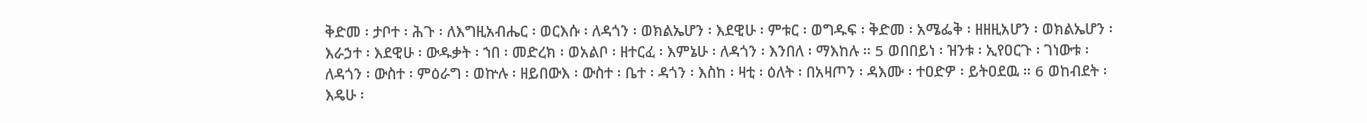ቅድመ ፡ ታቦተ ፡ ሕጉ ፡ ለእግዚአብሔር ፡ ወርእሱ ፡ ለዳጎን ፡ ወክልኤሆን ፡ እደዊሁ ፡ ምቱር ፡ ወግዱፍ ፡ ቅድመ ፡ አሜፌቅ ፡ ዘዘዚአሆን ፡ ወክልኤሆን ፡ እራኃተ ፡ እደዊሁ ፡ ውዱቃት ፡ ኀበ ፡ መድረክ ፡ ወአልቦ ፡ ዘተርፈ ፡ እምኔሁ ፡ ለዳጎን ፡ እንበለ ፡ ማእከሉ ። 5 ወበበይነ ፡ ዝንቱ ፡ ኢየዐርጉ ፡ ገነውቱ ፡ ለዳጎን ፡ ውስተ ፡ ምዕራግ ፡ ወኵሉ ፡ ዘይበውእ ፡ ውስተ ፡ ቤተ ፡ ዳጎን ፡ እስከ ፡ ዛቲ ፡ ዕለት ፡ በአዛጦን ፡ ዳእሙ ፡ ተዐድዎ ፡ ይትዐደዉ ። 6 ወከብደት ፡ እዴሁ ፡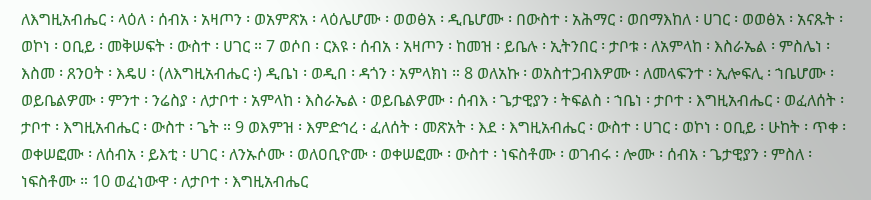ለእግዚአብሔር ፡ ላዕለ ፡ ሰብአ ፡ አዛጦን ፡ ወአምጽአ ፡ ላዕሌሆሙ ፡ ወወፅአ ፡ ዲቤሆሙ ፡ በውስተ ፡ አሕማር ፡ ወበማእከለ ፡ ሀገር ፡ ወወፅአ ፡ አናጹት ፡ ወኮነ ፡ ዐቢይ ፡ መቅሠፍት ፡ ውስተ ፡ ሀገር ። 7 ወሶበ ፡ ርእዩ ፡ ሰብአ ፡ አዛጦን ፡ ከመዝ ፡ ይቤሉ ፡ ኢትንበር ፡ ታቦቱ ፡ ለአምላከ ፡ እስራኤል ፡ ምስሌነ ፡ እስመ ፡ ጸንዐት ፡ እዴሀ ፡ (ለእግዚአብሔር ፡) ዲቤነ ፡ ወዲበ ፡ ዳጎን ፡ አምላክነ ። 8 ወለአኩ ፡ ወአስተጋብእዎሙ ፡ ለመላፍንተ ፡ ኢሎፍሊ ፡ ኀቤሆሙ ፡ ወይቤልዎሙ ፡ ምንተ ፡ ንሬስያ ፡ ለታቦተ ፡ አምላከ ፡ እስራኤል ፡ ወይቤልዎሙ ፡ ሰብእ ፡ ጌታዊያን ፡ ትፍልስ ፡ ኀቤነ ፡ ታቦተ ፡ እግዚአብሔር ፡ ወፈለሰት ፡ ታቦተ ፡ እግዚአብሔር ፡ ውስተ ፡ ጌት ። 9 ወእምዝ ፡ እምድኅረ ፡ ፈለሰት ፡ መጽአት ፡ እደ ፡ እግዚአብሔር ፡ ውስተ ፡ ሀገር ፡ ወኮነ ፡ ዐቢይ ፡ ሁከት ፡ ጥቀ ፡ ወቀሠፎሙ ፡ ለሰብአ ፡ ይእቲ ፡ ሀገር ፡ ለንኡሶሙ ፡ ወለዐቢዮሙ ፡ ወቀሠፎሙ ፡ ውስተ ፡ ነፍስቶሙ ፡ ወገብሩ ፡ ሎሙ ፡ ሰብአ ፡ ጌታዊያን ፡ ምስለ ፡ ነፍስቶሙ ። 10 ወፈነውዋ ፡ ለታቦተ ፡ እግዚአብሔር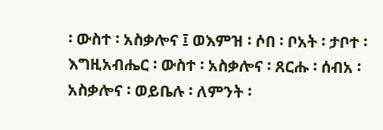፡ ውስተ ፡ አስቃሎና ፤ ወእምዝ ፡ ሶበ ፡ ቦአት ፡ ታቦተ ፡ እግዚአብሔር ፡ ውስተ ፡ አስቃሎና ፡ ጸርሑ ፡ ሰብአ ፡ አስቃሎና ፡ ወይቤሉ ፡ ለምንት ፡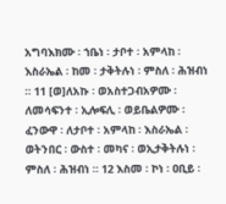አግባእክሙ ፡ ኀቤነ ፡ ታቦተ ፡ አምላከ ፡ እስራኤል ፡ ከመ ፡ ታቅትሉነ ፡ ምስለ ፡ ሕዝብነ ። 11 [ወ]ለአኩ ፡ ወአስተጋብአዎሙ ፡ ለመሳፍንተ ፡ ኢሎፍሊ ፡ ወይቤልዎሙ ፡ ፈንውዋ ፡ ለታቦተ ፡ አምላከ ፡ እስራኤል ፡ ወትንበር ፡ ውስተ ፡ መካና ፡ ወኢታቅትሉነ ፡ ምስለ ፡ ሕዝብነ ። 12 እስመ ፡ ኮነ ፡ ዐቢይ ፡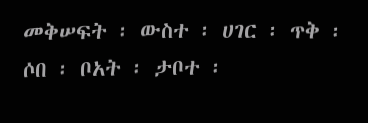መቅሠፍት ፡ ውስተ ፡ ሀገር ፡ ጥቅ ፡ ሶበ ፡ ቦአት ፡ ታቦተ ፡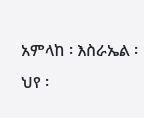አምላከ ፡ እስራኤል ፡ ህየ ፡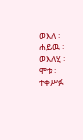ወእለ ፡ ሐይዉ ፡ ወእለሂ ፡ ሞቱ ፡ ተቀሥፉ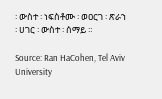፡ ውስተ ፡ ነፍስቶሙ ፡ ወዐርገ ፡ ጽራኀ ፡ ሀገር ፡ ውስተ ፡ ሰማይ ።

Source: Ran HaCohen, Tel Aviv University